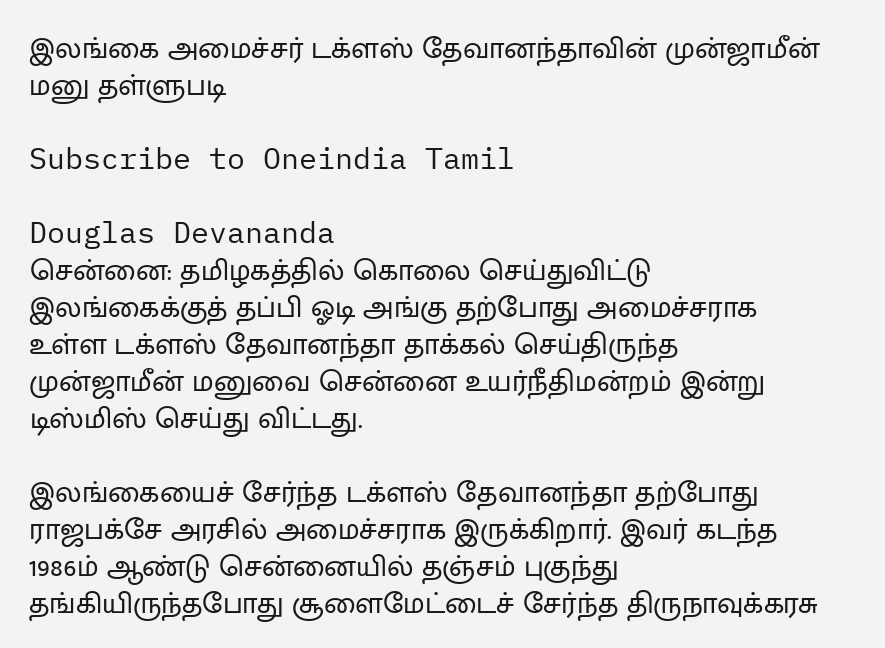இலங்கை அமைச்சர் டக்ளஸ் தேவானந்தாவின் முன்ஜாமீன் மனு தள்ளுபடி

Subscribe to Oneindia Tamil

Douglas Devananda
சென்னை: தமிழகத்தில் கொலை செய்துவிட்டு இலங்கைக்குத் தப்பி ஓடி அங்கு தற்போது அமைச்சராக உள்ள டக்ளஸ் தேவானந்தா தாக்கல் செய்திருந்த முன்ஜாமீன் மனுவை சென்னை உயர்நீதிமன்றம் இன்று டிஸ்மிஸ் செய்து விட்டது.

இலங்கையைச் சேர்ந்த டக்ளஸ் தேவானந்தா தற்போது ராஜபக்சே அரசில் அமைச்சராக இருக்கிறார். இவர் கடந்த 1986ம் ஆண்டு சென்னையில் தஞ்சம் புகுந்து தங்கியிருந்தபோது சூளைமேட்டைச் சேர்ந்த திருநாவுக்கரசு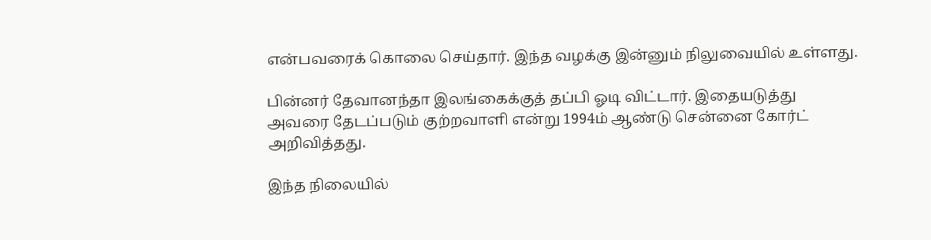என்பவரைக் கொலை செய்தார். இந்த வழக்கு இன்னும் நிலுவையில் உள்ளது.

பின்னர் தேவானந்தா இலங்கைக்குத் தப்பி ஓடி விட்டார். இதையடுத்து அவரை தேடப்படும் குற்றவாளி என்று 1994ம் ஆண்டு சென்னை கோர்ட் அறிவித்தது.

இந்த நிலையில்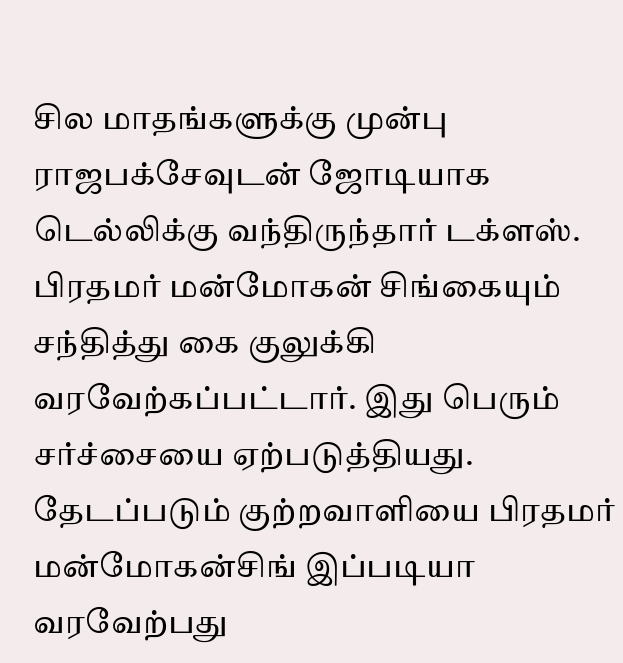சில மாதங்களுக்கு முன்பு ராஜபக்சேவுடன் ஜோடியாக டெல்லிக்கு வந்திருந்தார் டக்ளஸ். பிரதமர் மன்மோகன் சிங்கையும் சந்தித்து கை குலுக்கி வரவேற்கப்பட்டார். இது பெரும் சர்ச்சையை ஏற்படுத்தியது. தேடப்படும் குற்றவாளியை பிரதமர் மன்மோகன்சிங் இப்படியா வரவேற்பது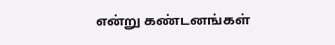என்று கண்டனங்கள்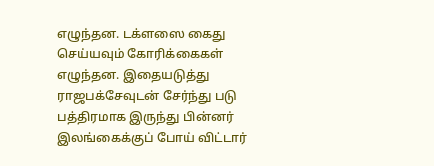எழுந்தன. டக்ளஸை கைது செய்யவும் கோரிக்கைகள் எழுந்தன. இதையடுத்து ராஜபக்சேவுடன் சேர்ந்து படு பத்திரமாக இருந்து பின்னர் இலங்கைக்குப் போய் விட்டார்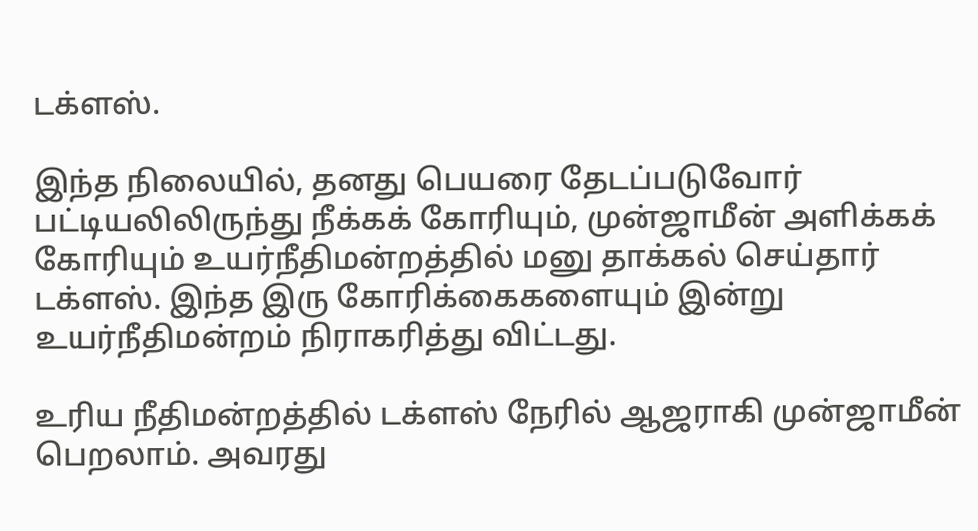டக்ளஸ்.

இந்த நிலையில், தனது பெயரை தேடப்படுவோர் பட்டியலிலிருந்து நீக்கக் கோரியும், முன்ஜாமீன் அளிக்கக் கோரியும் உயர்நீதிமன்றத்தில் மனு தாக்கல் செய்தார் டக்ளஸ். இந்த இரு கோரிக்கைகளையும் இன்று உயர்நீதிமன்றம் நிராகரித்து விட்டது.

உரிய நீதிமன்றத்தில் டக்ளஸ் நேரில் ஆஜராகி முன்ஜாமீன் பெறலாம். அவரது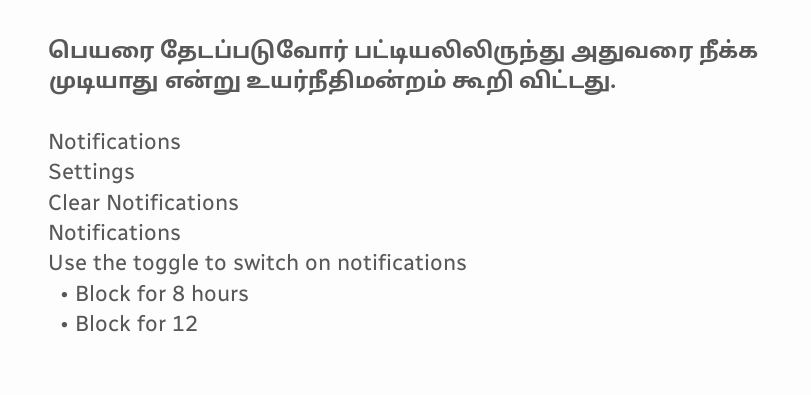பெயரை தேடப்படுவோர் பட்டியலிலிருந்து அதுவரை நீக்க முடியாது என்று உயர்நீதிமன்றம் கூறி விட்டது.

Notifications
Settings
Clear Notifications
Notifications
Use the toggle to switch on notifications
  • Block for 8 hours
  • Block for 12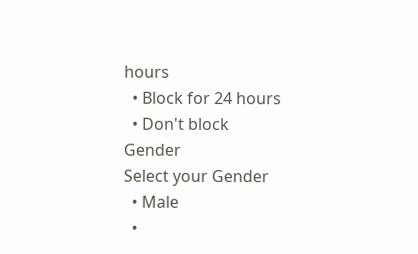hours
  • Block for 24 hours
  • Don't block
Gender
Select your Gender
  • Male
  •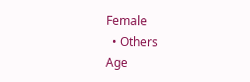Female
  • Others
Age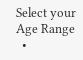Select your Age Range
  •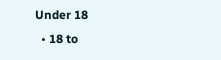Under 18
  • 18 to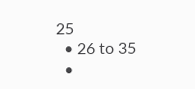25
  • 26 to 35
  •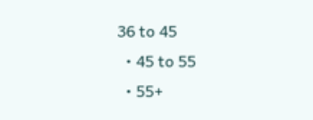36 to 45
  • 45 to 55
  • 55+